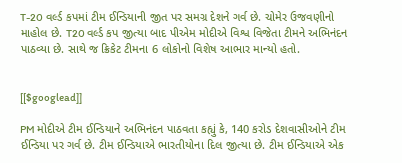T-20 વર્લ્ડ કપમાં ટીમ ઈન્ડિયાની જીત પર સમગ્ર દેશને ગર્વ છે. ચોમેર ઉજવણીનો માહોલ છે. T20 વર્લ્ડ કપ જીત્યા બાદ પીએમ મોદીએ વિશ્વ વિજેતા ટીમને અભિનંદન પાઠવ્યા છે. સાથે જ ક્રિકેટ ટીમના 6 લોકોનો વિશેષ આભાર માન્યો હતો.


[[$googlead]]

PM મોદીએ ટીમ ઈન્ડિયાને અભિનંદન પાઠવતા કહ્યું કે, 140 કરોડ દેશવાસીઓને ટીમ ઈન્ડિયા પર ગર્વ છે. ટીમ ઈન્ડિયાએ ભારતીયોના દિલ જીત્યા છે. ટીમ ઈન્ડિયાએ એક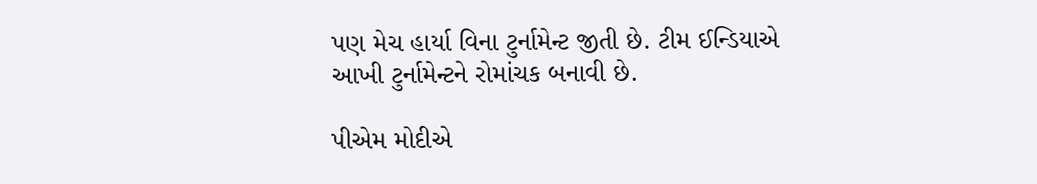પણ મેચ હાર્યા વિના ટુર્નામેન્ટ જીતી છે. ટીમ ઈન્ડિયાએ આખી ટુર્નામેન્ટને રોમાંચક બનાવી છે.

પીએમ મોદીએ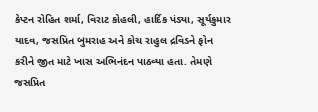કેપ્ટન રોહિત શર્મા, વિરાટ કોહલી, હાર્દિક પંડ્યા, સૂર્યકુમાર યાદવ, જસપ્રિત બુમરાહ અને કોચ રાહુલ દ્રવિડને ફોન કરીને જીત માટે ખાસ અભિનંદન પાઠવ્યા હતા. તેમણે જસપ્રિત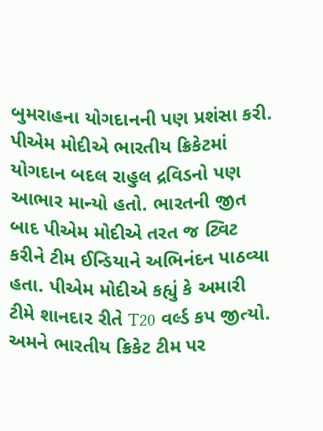બુમરાહના યોગદાનની પણ પ્રશંસા કરી. પીએમ મોદીએ ભારતીય ક્રિકેટમાં યોગદાન બદલ રાહુલ દ્રવિડનો પણ આભાર માન્યો હતો. ભારતની જીત બાદ પીએમ મોદીએ તરત જ ટ્વિટ કરીને ટીમ ઈન્ડિયાને અભિનંદન પાઠવ્યા હતા. પીએમ મોદીએ કહ્યું કે અમારી ટીમે શાનદાર રીતે T20 વર્લ્ડ કપ જીત્યો. અમને ભારતીય ક્રિકેટ ટીમ પર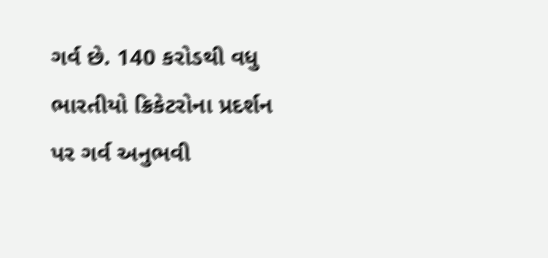ગર્વ છે. 140 કરોડથી વધુ ભારતીયો ક્રિકેટરોના પ્રદર્શન પર ગર્વ અનુભવી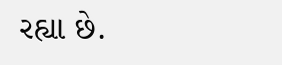રહ્યા છે.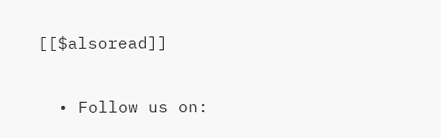[[$alsoread]]

  • Follow us on: